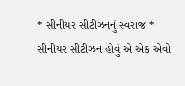* સીનીયર સીટીઝનનું સ્વરાજ *
સીનીયર સીટીઝન હોવું એ એક એવો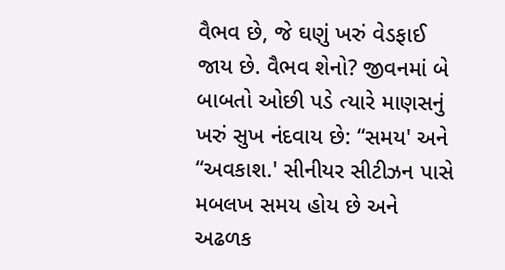વૈભવ છે, જે ઘણું ખરું વેડફાઈ જાય છે. વૈભવ શેનો? જીવનમાં બે બાબતો ઓછી પડે ત્યારે માણસનું ખરું સુખ નંદવાય છે: “સમય' અને “અવકાશ.' સીનીયર સીટીઝન પાસે મબલખ સમય હોય છે અને અઢળક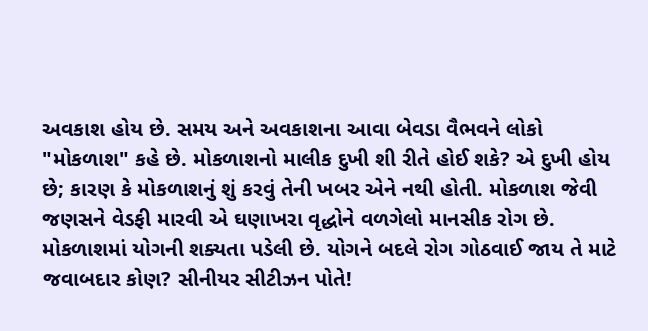અવકાશ હોય છે. સમય અને અવકાશના આવા બેવડા વૈભવને લોકો "મોકળાશ" કહે છે. મોકળાશનો માલીક દુખી શી રીતે હોઈ શકે? એ દુખી હોય છે; કારણ કે મોકળાશનું શું કરવું તેની ખબર એને નથી હોતી. મોકળાશ જેવી જણસને વેડફી મારવી એ ઘણાખરા વૃદ્ધોને વળગેલો માનસીક રોગ છે. મોકળાશમાં યોગની શક્યતા પડેલી છે. યોગને બદલે રોગ ગોઠવાઈ જાય તે માટે જવાબદાર કોણ? સીનીયર સીટીઝન પોતે!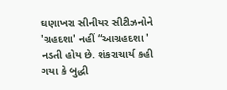ઘણાખરા સીનીયર સીટીઝનોને 'ગ્રહદશા' નહીં “આગ્રહદશા ' નડતી હોય છે. શંકરાચાર્ય કહી ગયા કે બુદ્ધી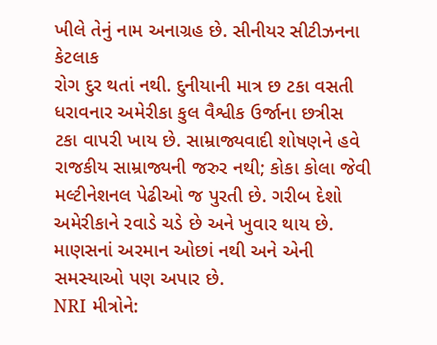ખીલે તેનું નામ અનાગ્રહ છે. સીનીયર સીટીઝનના કેટલાક
રોગ દુર થતાં નથી. દુનીયાની માત્ર છ ટકા વસતી ધરાવનાર અમેરીકા કુલ વૈશ્વીક ઉર્જાના છત્રીસ ટકા વાપરી ખાય છે. સામ્રાજ્યવાદી શોષણને હવે રાજકીય સામ્રાજ્યની જરુર નથી; કોકા કોલા જેવી મલ્ટીનેશનલ પેઢીઓ જ પુરતી છે. ગરીબ દેશો અમેરીકાને રવાડે ચડે છે અને ખુવાર થાય છે. માણસનાં અરમાન ઓછાં નથી અને એની સમસ્યાઓ પણ અપાર છે.
NRI મીત્રોને: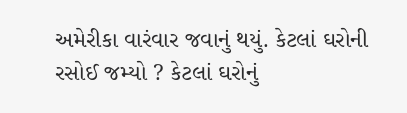અમેરીકા વારંવાર જવાનું થયું. કેટલાં ઘરોની રસોઈ જમ્યો ? કેટલાં ઘરોનું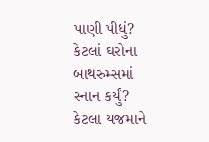પાણી પીધું? કેટલાં ઘરોના બાથરુમ્સમાં સ્નાન કર્યું? કેટલા યજમાને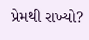પ્રેમથી રાખ્યો?